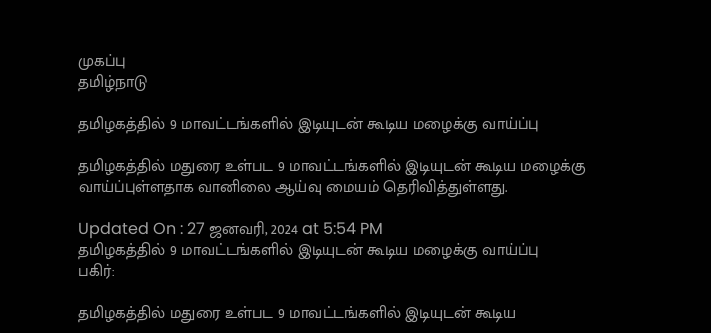முகப்பு
தமிழ்நாடு

தமிழகத்தில் 9 மாவட்டங்களில் இடியுடன் கூடிய மழைக்கு வாய்ப்பு

தமிழகத்தில் மதுரை உள்பட 9 மாவட்டங்களில் இடியுடன் கூடிய மழைக்கு வாய்ப்புள்ளதாக வானிலை ஆய்வு மையம் தெரிவித்துள்ளது.

Updated On : 27 ஜனவரி, 2024 at 5:54 PM
தமிழகத்தில் 9 மாவட்டங்களில் இடியுடன் கூடிய மழைக்கு வாய்ப்பு
பகிர்:

தமிழகத்தில் மதுரை உள்பட 9 மாவட்டங்களில் இடியுடன் கூடிய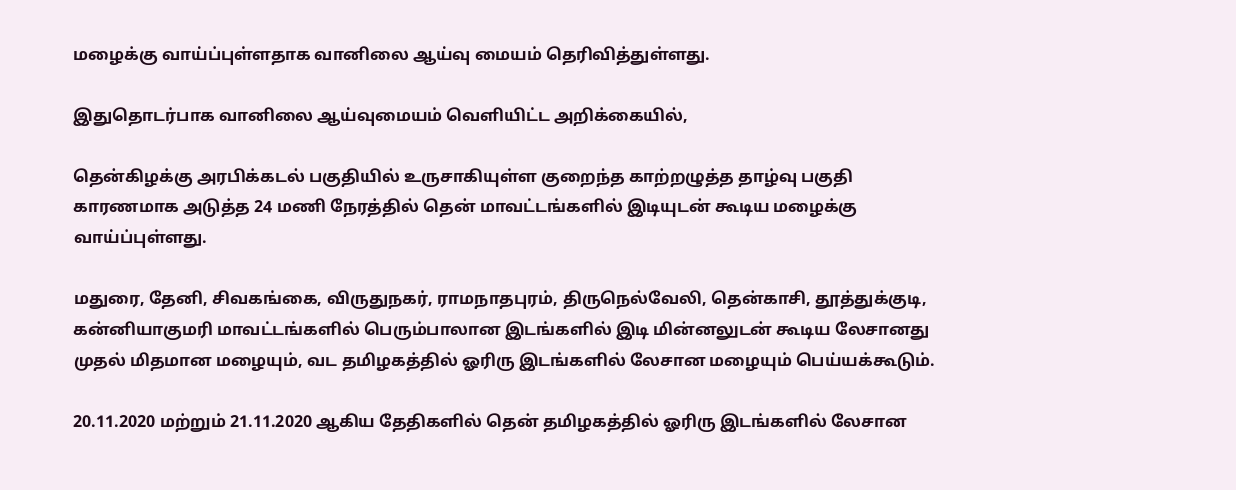மழைக்கு வாய்ப்புள்ளதாக வானிலை ஆய்வு மையம் தெரிவித்துள்ளது.

இதுதொடர்பாக வானிலை ஆய்வுமையம் வெளியிட்ட அறிக்கையில்,

தென்கிழக்கு அரபிக்கடல் பகுதியில் உருசாகியுள்ள குறைந்த காற்றழுத்த தாழ்வு பகுதி காரணமாக அடுத்த 24 மணி நேரத்தில் தென் மாவட்டங்களில் இடியுடன் கூடிய மழைக்கு வாய்ப்புள்ளது.

மதுரை, தேனி, சிவகங்கை, விருதுநகர், ராமநாதபுரம், திருநெல்வேலி, தென்காசி, தூத்துக்குடி, கன்னியாகுமரி மாவட்டங்களில் பெரும்பாலான இடங்களில் இடி மின்னலுடன் கூடிய லேசானது முதல் மிதமான மழையும், வட தமிழகத்தில் ஓரிரு இடங்களில் லேசான மழையும் பெய்யக்கூடும்.

20.11.2020 மற்றும் 21.11.2020 ஆகிய தேதிகளில் தென் தமிழகத்தில் ஓரிரு இடங்களில் லேசான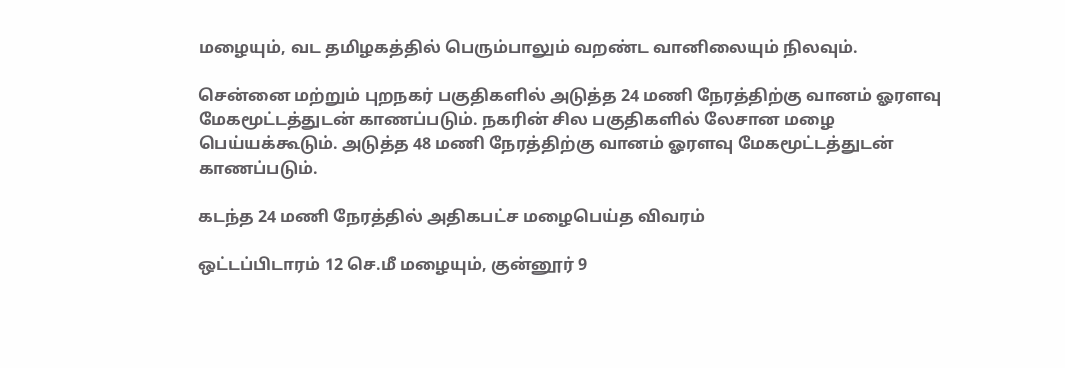மழையும், வட தமிழகத்தில் பெரும்பாலும் வறண்ட வானிலையும் நிலவும்.

சென்னை மற்றும் புறநகர் பகுதிகளில் அடுத்த 24 மணி நேரத்திற்கு வானம் ஓரளவு மேகமூட்டத்துடன் காணப்படும். நகரின் சில பகுதிகளில் லேசான மழை பெய்யக்கூடும். அடுத்த 48 மணி நேரத்திற்கு வானம் ஓரளவு மேகமூட்டத்துடன் காணப்படும்.

கடந்த 24 மணி நேரத்தில் அதிகபட்ச மழைபெய்த விவரம்

ஒட்டப்பிடாரம் 12 செ.மீ மழையும், குன்னூர் 9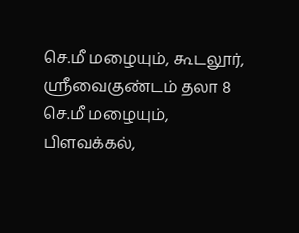செ.மீ மழையும், கூடலூர், ஸ்ரீவைகுண்டம் தலா 8 செ.மீ மழையும், பிளவக்கல்,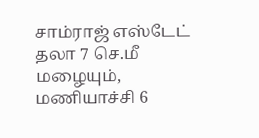சாம்ராஜ் எஸ்டேட் தலா 7 செ.மீ மழையும், மணியாச்சி 6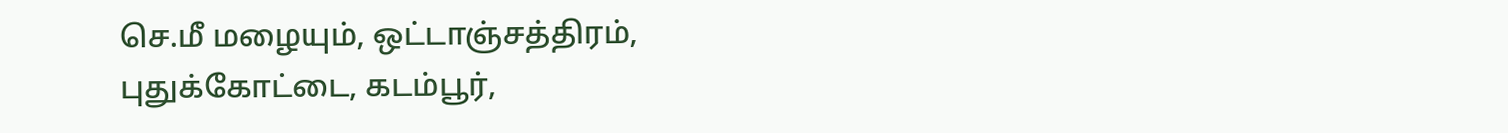செ.மீ மழையும், ஒட்டாஞ்சத்திரம், புதுக்கோட்டை, கடம்பூர்,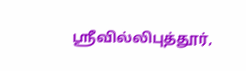ஸ்ரீவில்லிபுத்தூர்,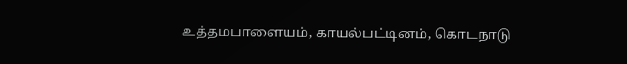உத்தமபாளையம், காயல்பட்டினம், கொடநாடு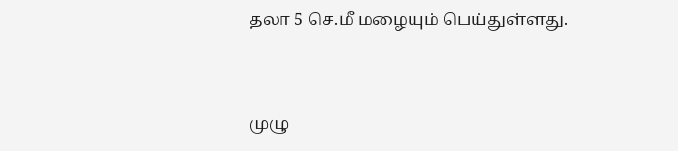தலா 5 செ.மீ மழையும் பெய்துள்ளது.


முழு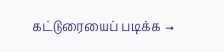கட்டுரையைப் படிக்க →